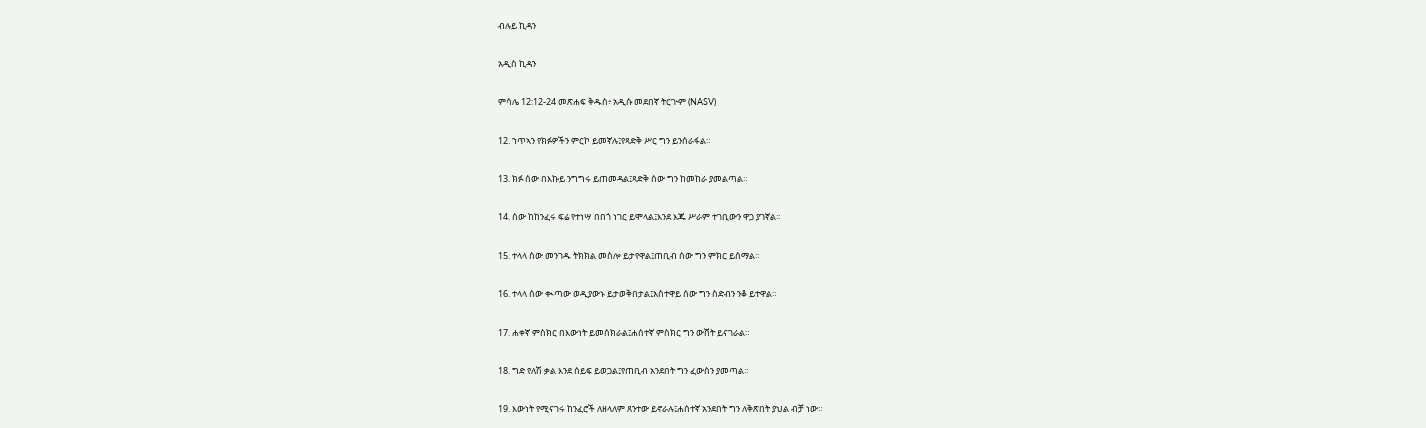ብሉይ ኪዳን

አዲስ ኪዳን

ምሳሌ 12:12-24 መጽሐፍ ቅዱስ፥ አዲሱ መደበኛ ትርጒም (NASV)

12. ኀጥኣን የክፉዎችን ምርኮ ይመኛሉ፤የጻድቅ ሥር ግን ይንሰራፋል።

13. ክፉ ሰው በእኩይ ንግግሩ ይጠመዳል፤ጻድቅ ሰው ግን ከመከራ ያመልጣል።

14. ሰው ከከንፈሩ ፍሬ የተነሣ በበጎ ነገር ይሞላል፤እንደ እጁ ሥራም ተገቢውን ዋጋ ያገኛል።

15. ተላላ ሰው መንገዱ ትክክል መስሎ ይታየዋል፤ጠቢብ ሰው ግን ምክር ይሰማል።

16. ተላላ ሰው ቊጣው ወዲያውኑ ይታወቅበታል፤አስተዋይ ሰው ግን ስድብን ንቆ ይተዋል።

17. ሐቀኛ ምስክር በእውነት ይመሰክራል፤ሐሰተኛ ምስክር ግን ውሸት ይናገራል።

18. ግድ የለሽ ቃል እንደ ሰይፍ ይወጋል፤የጠቢብ አንደበት ግን ፈውስን ያመጣል።

19. እውነት የሚናገሩ ከንፈሮች ለዘላለም ጸንተው ይኖራሉ፤ሐሰተኛ አንደበት ግን ለቅጽበት ያህል ብቻ ነው።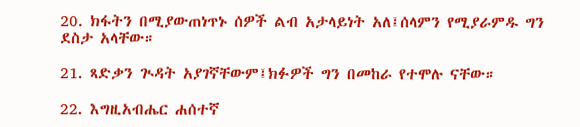20. ክፋትን በሚያውጠነጥኑ ሰዎች ልብ አታላይነት አለ፤ሰላምን የሚያራምዱ ግን ደስታ አላቸው።

21. ጻድቃን ጒዳት አያገኛቸውም፤ክፉዎች ግን በመከራ የተሞሉ ናቸው።

22. እግዚአብሔር ሐሰተኛ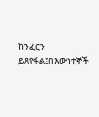ከንፈርን ይጸየፋል፤በእውነተኞች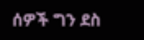ሰዎች ግን ደስ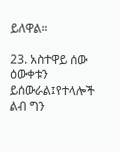ይለዋል።

23. አስተዋይ ሰው ዕውቀቱን ይሰውራል፤የተላሎች ልብ ግን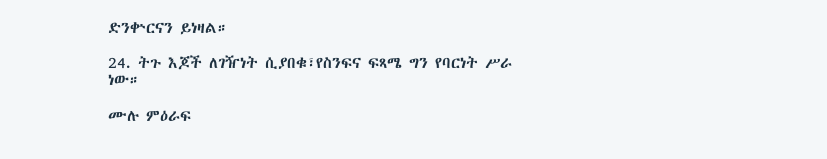ድንቍርናን ይነዛል።

24. ትጉ እጆች ለገዥነት ሲያበቁ፣የስንፍና ፍጻሜ ግን የባርነት ሥራ ነው።

ሙሉ ምዕራፍ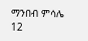ማንበብ ምሳሌ 12